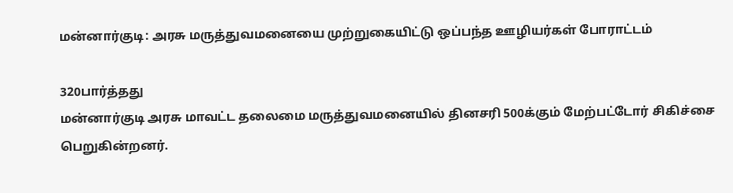மன்னார்குடி: அரசு மருத்துவமனையை முற்றுகையிட்டு ஒப்பந்த ஊழியர்கள் போராட்டம்

320பார்த்தது
மன்னார்குடி அரசு மாவட்ட தலைமை மருத்துவமனையில் தினசரி 500க்கும் மேற்பட்டோர் சிகிச்சை பெறுகின்றனர்.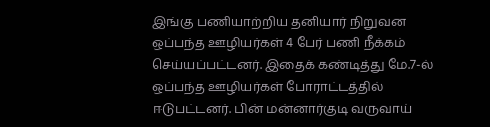இங்கு பணியாற்றிய தனியார் நிறுவன ஒப்பந்த ஊழியர்கள் 4 பேர் பணி நீக்கம் செய்யப்பட்டனர். இதைக் கண்டித்து மே.7-ல் ஒப்பந்த ஊழியர்கள் போராட்டத்தில் ஈடுபட்டனர். பின் மன்னார்குடி வருவாய்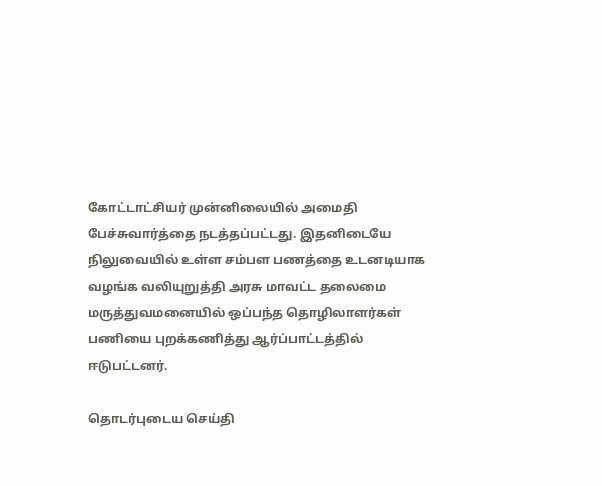கோட்டாட்சியர் முன்னிலையில் அமைதி பேச்சுவார்த்தை நடத்தப்பட்டது. இதனிடையே நிலுவையில் உள்ள சம்பள பணத்தை உடனடியாக வழங்க வலியுறுத்தி அரசு மாவட்ட தலைமை மருத்துவமனையில் ஒப்பந்த தொழிலாளர்கள் பணியை புறக்கணித்து ஆர்ப்பாட்டத்தில் ஈடுபட்டனர்.

தொடர்புடைய செய்தி